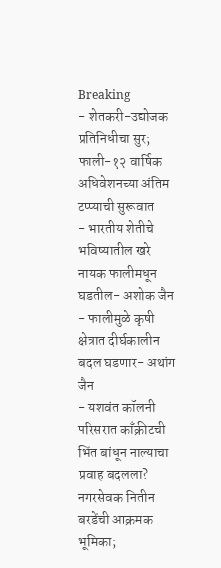Breaking
- शेतकरी-उद्योजक प्रतिनिधीचा सुर; फाली-१२ वार्षिक अधिवेशनच्या अंतिम टप्प्याची सुरूवात
- भारतीय शेतीचे भविष्यातील खरे नायक फालीमधून घडतील- अशोक जैन
- फालीमुळे कृषी क्षेत्रात दीर्घकालीन बदल घडणार- अथांग जैन
- यशवंत कॉलनी परिसरात काँक्रीटची भिंत बांधून नाल्याचा प्रवाह बदलला? नगरसेवक नितीन बरडेंची आक्रमक भूमिका;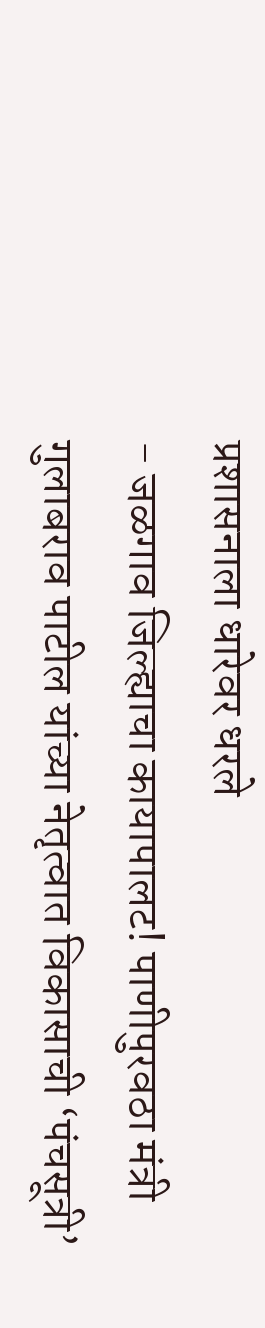प्रशासनाला धारेवर धरले
- जळगाव जिल्ह्याचा कायापालट! पाणीपुरवठा मंत्री गुलाबराव पाटील यांच्या नेतृत्वात विकासाची ‘पंचसूत्री’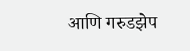आणि गरुडझेप